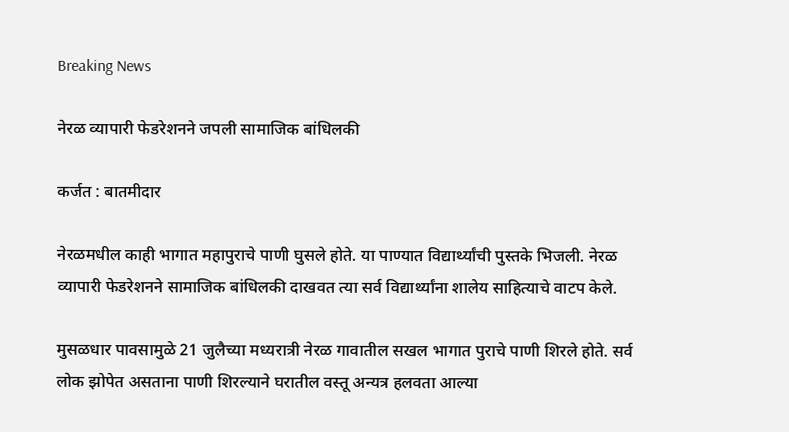Breaking News

नेरळ व्यापारी फेडरेशनने जपली सामाजिक बांधिलकी

कर्जत : बातमीदार

नेरळमधील काही भागात महापुराचे पाणी घुसले होते. या पाण्यात विद्यार्थ्यांची पुस्तके भिजली. नेरळ व्यापारी फेडरेशनने सामाजिक बांधिलकी दाखवत त्या सर्व विद्यार्थ्यांना शालेय साहित्याचे वाटप केले.

मुसळधार पावसामुळे 21 जुलैच्या मध्यरात्री नेरळ गावातील सखल भागात पुराचे पाणी शिरले होते. सर्व लोक झोपेत असताना पाणी शिरल्याने घरातील वस्तू अन्यत्र हलवता आल्या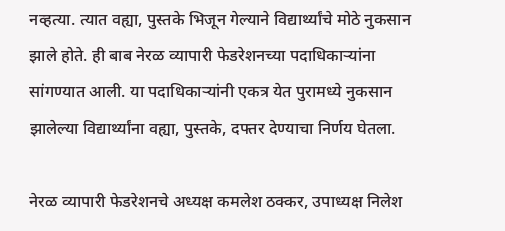नव्हत्या. त्यात वह्या, पुस्तके भिजून गेल्याने विद्यार्थ्यांचे मोठे नुकसान झाले होते. ही बाब नेरळ व्यापारी फेडरेशनच्या पदाधिकार्‍यांना सांगण्यात आली. या पदाधिकार्‍यांनी एकत्र येत पुरामध्ये नुकसान झालेल्या विद्यार्थ्यांना वह्या, पुस्तके, दफ्तर देण्याचा निर्णय घेतला.

नेरळ व्यापारी फेडरेशनचे अध्यक्ष कमलेश ठक्कर, उपाध्यक्ष निलेश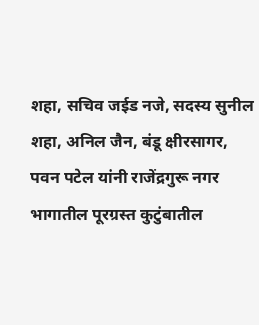शहा, सचिव जईड नजे, सदस्य सुनील शहा, अनिल जैन, बंडू क्षीरसागर, पवन पटेल यांनी राजेंद्रगुरू नगर भागातील पूरग्रस्त कुटुंबातील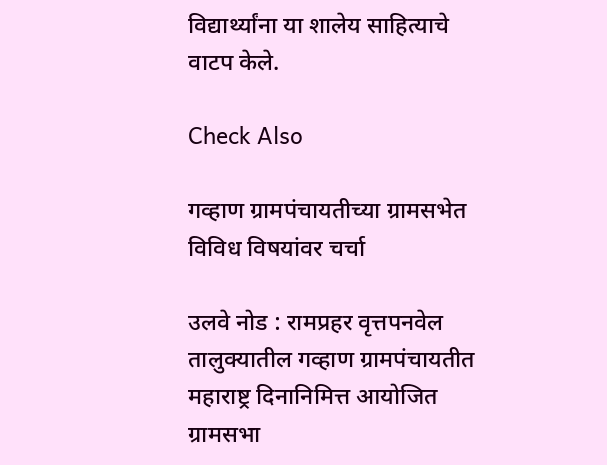विद्यार्थ्यांना या शालेय साहित्याचे वाटप केले.

Check Also

गव्हाण ग्रामपंचायतीच्या ग्रामसभेत विविध विषयांवर चर्चा

उलवे नोड : रामप्रहर वृत्तपनवेल तालुक्यातील गव्हाण ग्रामपंचायतीत महाराष्ट्र दिनानिमित्त आयोजित ग्रामसभा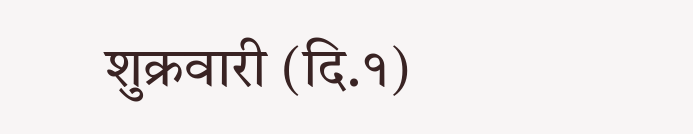शुक्रवारी (दि.१)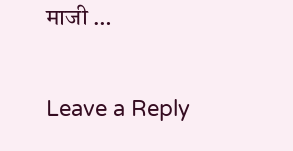माजी …

Leave a Reply